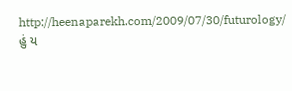http://heenaparekh.com/2009/07/30/futurology/
હું ય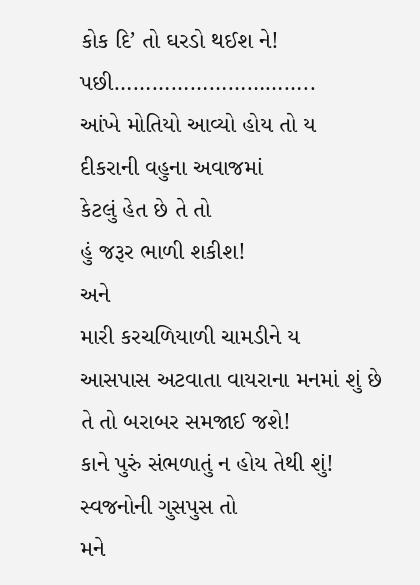કોક દિ’ તો ઘરડો થઈશ ને!
પછી…………………………..
આંખે મોતિયો આવ્યો હોય તો ય
દીકરાની વહુના અવાજમાં
કેટલું હેત છે તે તો
હું જરૂર ભાળી શકીશ!
અને
મારી કરચળિયાળી ચામડીને ય
આસપાસ અટવાતા વાયરાના મનમાં શું છે
તે તો બરાબર સમજાઈ જશે!
કાને પુરું સંભળાતું ન હોય તેથી શું!
સ્વજનોની ગુસપુસ તો
મને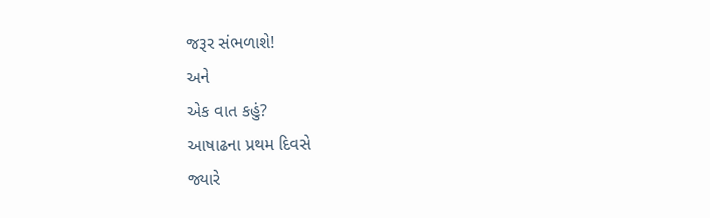જરૂર સંભળાશે!
અને
એક વાત કહું?
આષાઢના પ્રથમ દિવસે
જ્યારે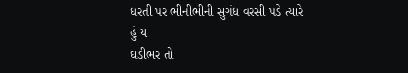ધરતી પર ભીનીભીની સુગંધ વરસી પડે ત્યારે
હું ય
ઘડીભર તો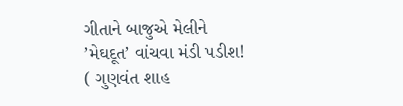ગીતાને બાજુએ મેલીને
’મેઘદૂત’ વાંચવા મંડી પડીશ!
( ગુણવંત શાહ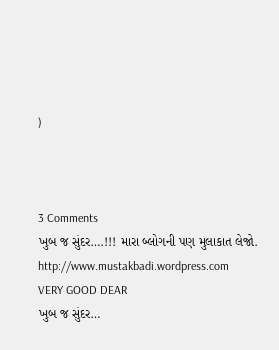)



3 Comments
ખુબ જ સુંદર….!!! મારા બ્લોગની પણ મુલાકાત લેજો. http://www.mustakbadi.wordpress.com
VERY GOOD DEAR
ખુબ જ સુંદર…